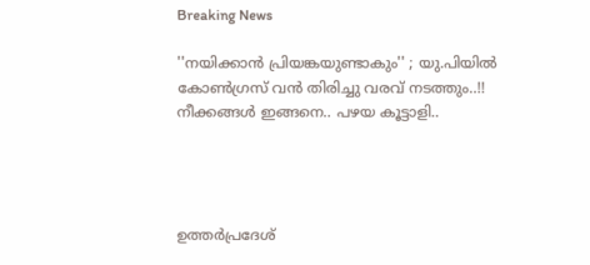Breaking News

''നയിക്കാന്‍ പ്രിയങ്കയുണ്ടാകും'' ; യു.പിയില്‍ കോണ്‍ഗ്രസ് വൻ തിരിച്ചു വരവ് നടത്തും..!! നീക്കങ്ങൾ ഇങ്ങനെ.. പഴയ കൂട്ടാളി..




ഉത്തര്‍പ്രദേശ്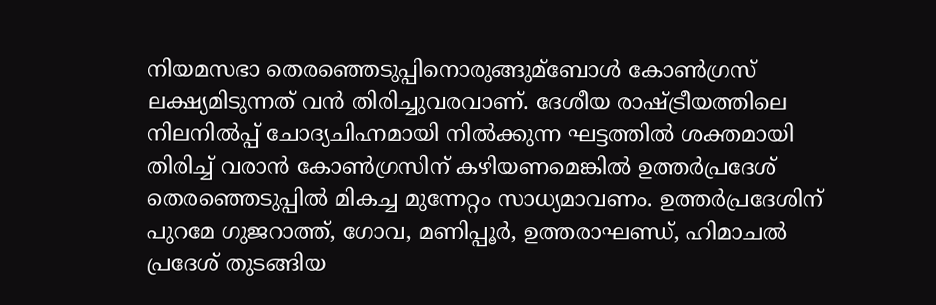നിയമസഭാ തെരഞ്ഞെടുപ്പിനൊരുങ്ങുമ്ബോള്‍ കോണ്‍ഗ്രസ് ലക്ഷ്യമിടുന്നത് വന്‍ തിരിച്ചുവരവാണ്. ദേശീയ രാഷ്ട്രീയത്തിലെ നിലനില്‍പ്പ് ചോദ്യചിഹ്നമായി നില്‍ക്കുന്ന ഘട്ടത്തില്‍ ശക്തമായി തിരിച്ച്‌ വരാന്‍ കോണ്‍ഗ്രസിന് കഴിയണമെങ്കില്‍ ഉത്തര്‍പ്രദേശ് തെരഞ്ഞെടുപ്പില്‍ മികച്ച മുന്നേറ്റം സാധ്യമാവണം. ഉത്തര്‍പ്രദേശിന് പുറമേ ഗുജറാത്ത്, ഗോവ, മണിപ്പൂര്‍, ഉത്തരാഘണ്ഡ്, ഹിമാചല്‍ പ്രദേശ് തുടങ്ങിയ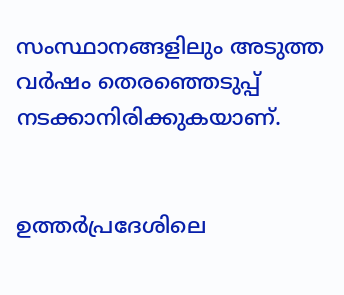സംസ്ഥാനങ്ങളിലും അടുത്ത വര്‍ഷം തെരഞ്ഞെടുപ്പ് നടക്കാനിരിക്കുകയാണ്.


ഉത്തര്‍പ്രദേശിലെ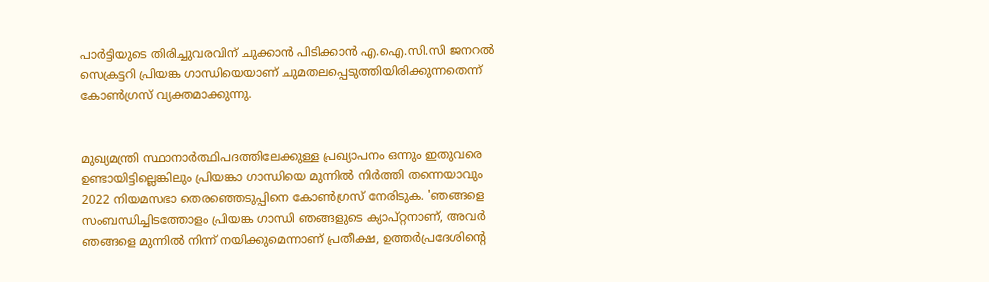പാ‍ര്‍ട്ടിയുടെ തിരിച്ചുവരവിന് ചുക്കാന്‍ പിടിക്കാന്‍ എ.ഐ.സി.സി ജനറല്‍ സെക്രട്ടറി പ്രിയങ്ക ഗാന്ധിയെയാണ് ചുമതലപ്പെടുത്തിയിരിക്കുന്നതെന്ന് കോണ്‍ഗ്രസ് വ്യക്തമാക്കുന്നു.


മുഖ്യമന്ത്രി സ്ഥാനാര്‍ത്ഥിപദത്തിലേക്കുള്ള പ്രഖ്യാപനം ഒന്നും ഇതുവരെ ഉണ്ടായിട്ടില്ലെങ്കിലും പ്രിയങ്കാ ഗാന്ധിയെ മുന്നില്‍ നിര്‍ത്തി തന്നെയാവും 2022 നിയമസഭാ തെരഞ്ഞെടുപ്പിനെ കോണ്‍ഗ്രസ് നേരിടുക. 'ഞങ്ങളെ സംബന്ധിച്ചിടത്തോളം പ്രിയങ്ക ഗാന്ധി ഞങ്ങളുടെ ക്യാപ്റ്റനാണ്, അവര്‍ ഞങ്ങളെ മുന്നില്‍ നിന്ന് നയിക്കുമെന്നാണ് പ്രതീക്ഷ, ഉത്തര്‍പ്രദേശിന്‍റെ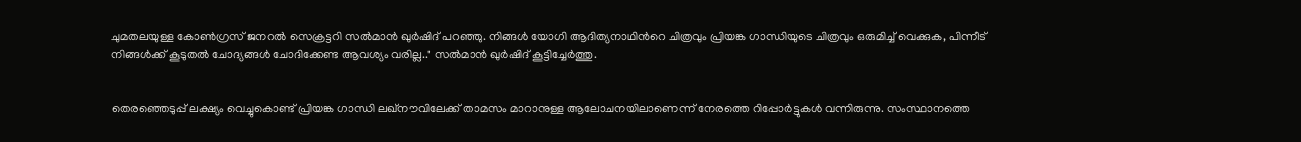ചുമതലയുള്ള കോണ്‍ഗ്രസ് ജനറല്‍ സെക്രട്ടറി സല്‍മാന്‍ ഖുര്‍ഷിദ് പറഞ്ഞു. നിങ്ങള്‍ യോഗി ആദിത്യനാഥിന്‍റെ ചിത്രവും പ്രിയങ്ക ഗാന്ധിയുടെ ചിത്രവും ഒരുമിച്ച്‌ വെക്കുക, പിന്നീട് നിങ്ങള്‍ക്ക് കൂടുതല്‍ ചോദ്യങ്ങള്‍ ചോദിക്കേണ്ട ആവശ്യം വരില്ല.." സല്‍മാന്‍ ഖുര്‍ഷിദ് കൂട്ടിച്ചേര്‍ത്തു.


തെരഞ്ഞെടുപ്പ് ലക്ഷ്യം വെച്ചുകൊണ്ട് പ്രിയങ്ക ഗാന്ധി ലഖ്നൗവിലേക്ക് താമസം മാറാനുള്ള ആലോചനയിലാണെന്ന് നേരത്തെ റിപ്പോര്‍ട്ടുകള്‍ വന്നിരുന്നു. സംസ്ഥാനത്തെ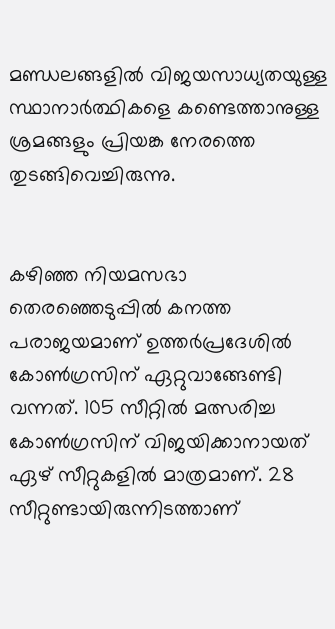മണ്ഡലങ്ങളില്‍ വിജയസാധ്യതയുള്ള സ്ഥാനാര്‍ത്ഥികളെ കണ്ടെത്താനുള്ള ശ്രമങ്ങളും പ്രിയങ്ക നേരത്തെ തുടങ്ങിവെച്ചിരുന്നു.


കഴിഞ്ഞ നിയമസഭാ തെരഞ്ഞെടുപ്പില്‍ കനത്ത പരാജയമാണ് ഉത്തര്‍പ്രദേശില്‍ കോണ്‍ഗ്രസിന് ഏറ്റുവാങ്ങേണ്ടി വന്നത്. 105 സീറ്റില്‍ മത്സരിച്ച കോണ്‍ഗ്രസിന് വിജയിക്കാനായത് ഏഴ് സീറ്റുകളില്‍ മാത്രമാണ്. 28 സീറ്റുണ്ടായിരുന്നിടത്താണ്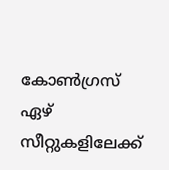കോണ്‍ഗ്രസ് ഏഴ് സീറ്റുകളിലേക്ക്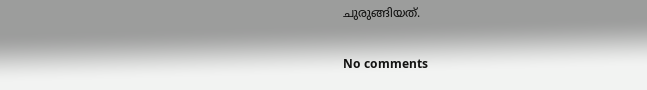ചുരുങ്ങിയത്.

No comments